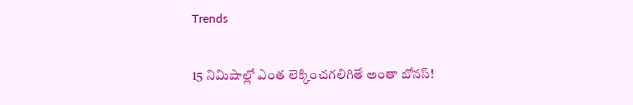Trends

15 నిమిషాల్లో ఎంత లెక్కించగలిగితే అంతా బోనస్‌!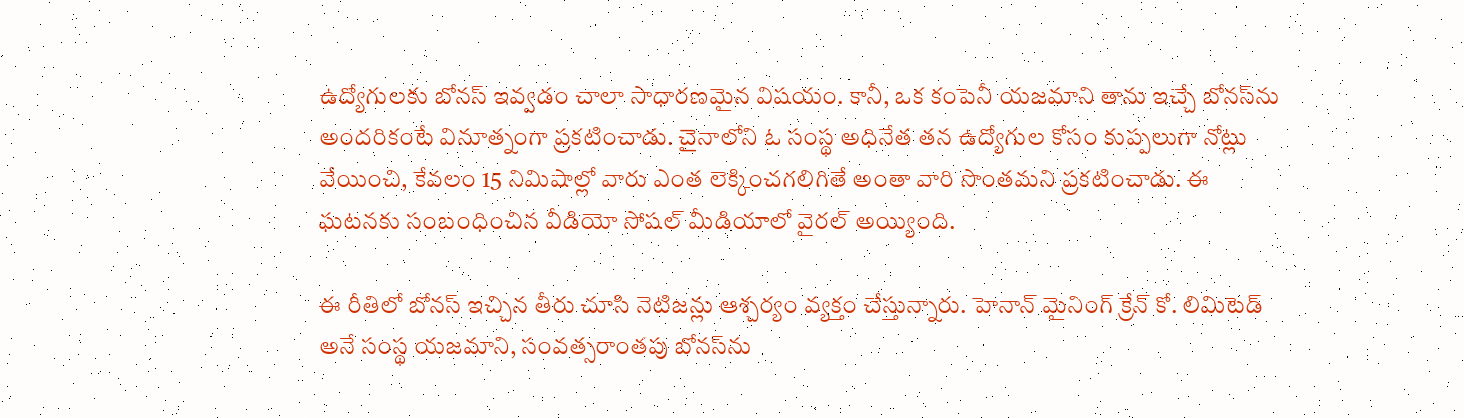ఉద్యోగులకు బోనస్‌ ఇవ్వడం చాలా సాధారణమైన విషయం. కానీ, ఒక కంపెనీ యజమాని తాను ఇచ్చే బోనస్‌ను అందరికంటే వినూత్నంగా ప్రకటించాడు. చైనాలోని ఓ సంస్థ అధినేత తన ఉద్యోగుల కోసం కుప్పలుగా నోట్లు వేయించి, కేవలం 15 నిమిషాల్లో వారు ఎంత లెక్కించగలిగితే అంతా వారి సొంతమని ప్రకటించాడు. ఈ ఘటనకు సంబంధించిన వీడియో సోషల్‌ మీడియాలో వైరల్‌ అయ్యింది.

ఈ రీతిలో బోనస్‌ ఇచ్చిన తీరు చూసి నెటిజన్లు ఆశ్చర్యం వ్యక్తం చేస్తున్నారు. హెనాన్ మైనింగ్ క్రేన్ కో. లిమిటెడ్ అనే సంస్థ యజమాని, సంవత్సరాంతపు బోనస్‌ను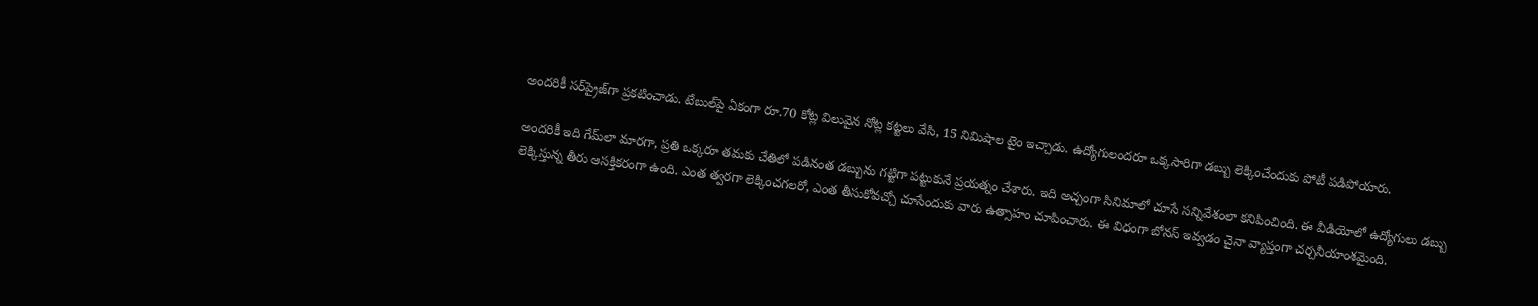అందరికీ సర్‌ప్రైజ్‌గా ప్రకటించాడు. టేబుల్‌పై ఏకంగా రూ.70 కోట్ల విలువైన నోట్ల కట్టలు వేసి, 15 నిమిషాల టైం ఇచ్చాడు. ఉద్యోగులందరూ ఒక్కసారిగా డబ్బు లెక్కించేందుకు పోటీ పడిపోయారు.

అందరికీ ఇది గేమ్‌లా మారగా, ప్రతి ఒక్కరూ తమకు చేతిలో పడినంత డబ్బును గట్టిగా పట్టుకునే ప్రయత్నం చేశారు. ఇది అచ్చంగా సినిమాలో చూసే సన్నివేశంలా కనిపించింది. ఈ వీడియోలో ఉద్యోగులు డబ్బు లెక్కిస్తున్న తీరు ఆసక్తికరంగా ఉంది. ఎంత త్వరగా లెక్కించగలరో, ఎంత తీసుకోవచ్చో చూసేందుకు వారు ఉత్సాహం చూపించారు. ఈ విధంగా బోనస్‌ ఇవ్వడం చైనా వ్యాప్తంగా చర్చనీయాంశమైంది.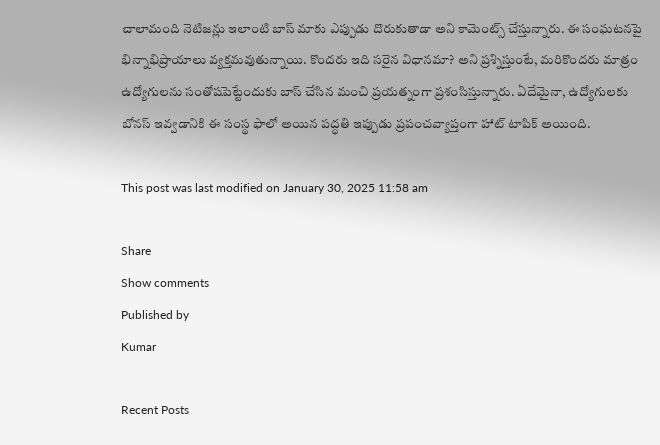చాలామంది నెటిజన్లు ఇలాంటి బాస్‌ మాకు ఎప్పుడు దొరుకుతాడా అని కామెంట్స్ చేస్తున్నారు. ఈ సంఘటనపై భిన్నాభిప్రాయాలు వ్యక్తమవుతున్నాయి. కొందరు ఇది సరైన విధానమా? అని ప్రశ్నిస్తుంటే, మరికొందరు మాత్రం ఉద్యోగులను సంతోషపెట్టేందుకు బాస్‌ చేసిన మంచి ప్రయత్నంగా ప్రశంసిస్తున్నారు. ఏదేమైనా, ఉద్యోగులకు బోనస్‌ ఇవ్వడానికి ఈ సంస్థ ఫాలో అయిన పద్ధతి ఇప్పుడు ప్రపంచవ్యాప్తంగా హాట్‌ టాపిక్‌ అయింది.

This post was last modified on January 30, 2025 11:58 am

Share
Show comments
Published by
Kumar

Recent Posts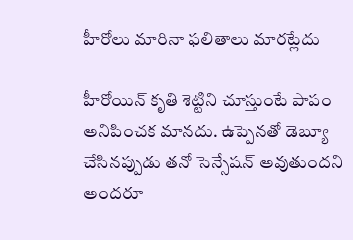హీరోలు మారినా ఫలితాలు మారట్లేదు

హీరోయిన్ కృతి శెట్టిని చూస్తుంటే పాపం అనిపించక మానదు. ఉప్పెనతో డెబ్యూ చేసినప్పుడు తనో సెన్సేషన్ అవుతుందని అందరూ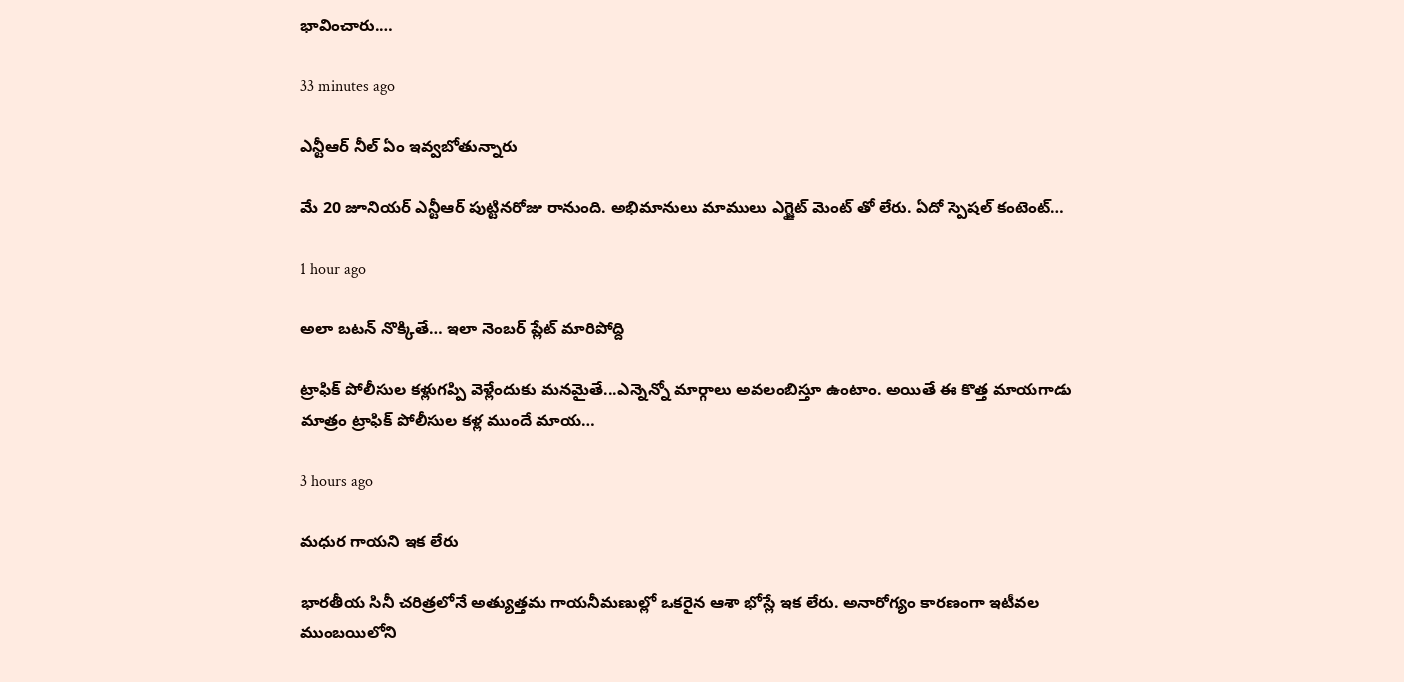భావించారు.…

33 minutes ago

ఎన్టీఆర్ నీల్ ఏం ఇవ్వబోతున్నారు

మే 20 జూనియర్ ఎన్టీఆర్ పుట్టినరోజు రానుంది. అభిమానులు మాములు ఎగ్జైట్ మెంట్ తో లేరు. ఏదో స్పెషల్ కంటెంట్…

1 hour ago

అలా బటన్ నొక్కితే… ఇలా నెంబర్ ప్లేట్ మారిపోద్ది

ట్రాఫిక్ పోలీసుల కళ్లుగప్పి వెళ్లేందుకు మనమైతే...ఎన్నెన్నో మార్గాలు అవలంబిస్తూ ఉంటాం. అయితే ఈ కొత్త మాయగాడు మాత్రం ట్రాఫిక్ పోలీసుల కళ్ల ముందే మాయ…

3 hours ago

మధుర గాయని ఇక లేరు

భారతీయ సినీ చరిత్రలోనే అత్యుత్తమ గాయనీమణుల్లో ఒకరైన ఆశా భోస్లే ఇక లేరు. అనారోగ్యం కారణంగా ఇటీవల ముంబయిలోని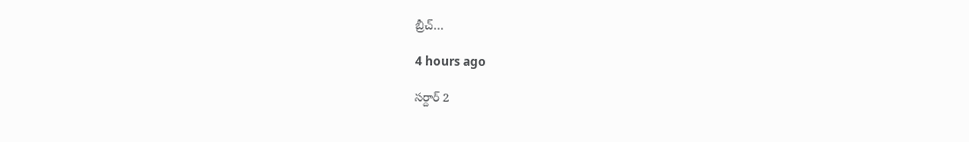బ్రీచ్…

4 hours ago

సర్దార్ 2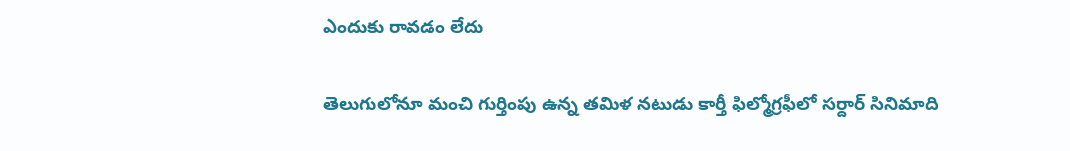ఎందుకు రావడం లేదు

తెలుగులోనూ మంచి గుర్తింపు ఉన్న తమిళ నటుడు కార్తీ ఫిల్మోగ్రఫీలో సర్దార్ సినిమాది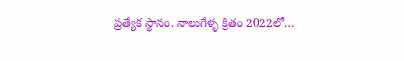ప్రత్యేక స్థానం. నాలుగేళ్ళ క్రితం 2022లో…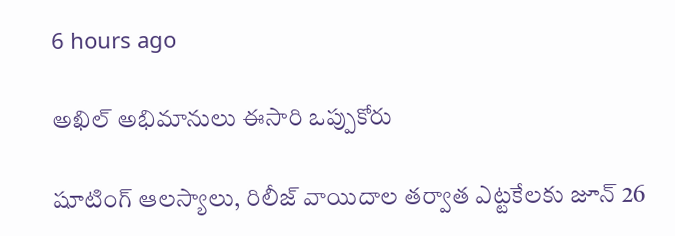6 hours ago

అఖిల్ అభిమానులు ఈసారి ఒప్పుకోరు

షూటింగ్ ఆలస్యాలు, రిలీజ్ వాయిదాల తర్వాత ఎట్టకేలకు జూన్ 26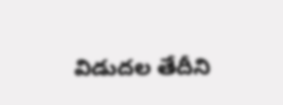విడుదల తేదీని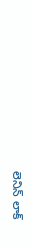లెనిన్ లాక్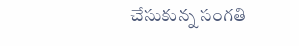చేసుకున్న సంగతి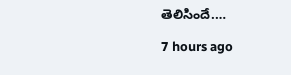తెలిసిందే.…

7 hours ago